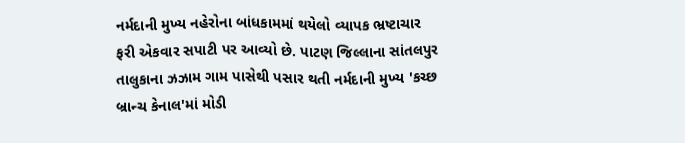નર્મદાની મુખ્ય નહેરોના બાંધકામમાં થયેલો વ્યાપક ભ્રષ્ટાચાર ફરી એકવાર સપાટી પર આવ્યો છે. પાટણ જિલ્લાના સાંતલપુર તાલુકાના ઝઝામ ગામ પાસેથી પસાર થતી નર્મદાની મુખ્ય 'કચ્છ બ્રાન્ચ કેનાલ'માં મોડી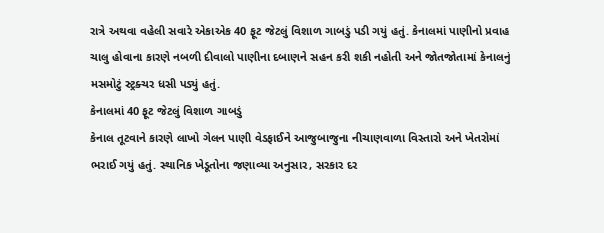રાત્રે અથવા વહેલી સવારે એકાએક 40 ફૂટ જેટલું વિશાળ ગાબડું પડી ગયું હતું. કેનાલમાં પાણીનો પ્રવાહ ચાલુ હોવાના કારણે નબળી દીવાલો પાણીના દબાણને સહન કરી શકી નહોતી અને જોતજોતામાં કેનાલનું મસમોટું સ્ટ્રક્ચર ધસી પડ્યું હતું.
કેનાલમાં 40 ફૂટ જેટલું વિશાળ ગાબડું
કેનાલ તૂટવાને કારણે લાખો ગેલન પાણી વેડફાઈને આજુબાજુના નીચાણવાળા વિસ્તારો અને ખેતરોમાં ભરાઈ ગયું હતું. સ્થાનિક ખેડૂતોના જણાવ્યા અનુસાર, સરકાર દર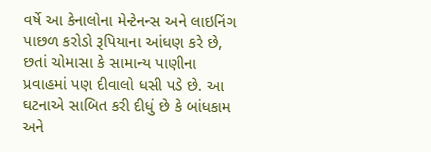વર્ષે આ કેનાલોના મેન્ટેનન્સ અને લાઇનિંગ પાછળ કરોડો રૂપિયાના આંધણ કરે છે, છતાં ચોમાસા કે સામાન્ય પાણીના પ્રવાહમાં પણ દીવાલો ધસી પડે છે. આ ઘટનાએ સાબિત કરી દીધું છે કે બાંધકામ અને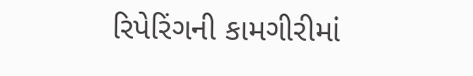રિપેરિંગની કામગીરીમાં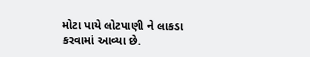મોટા પાયે લોટપાણી ને લાકડા કરવામાં આવ્યા છે.